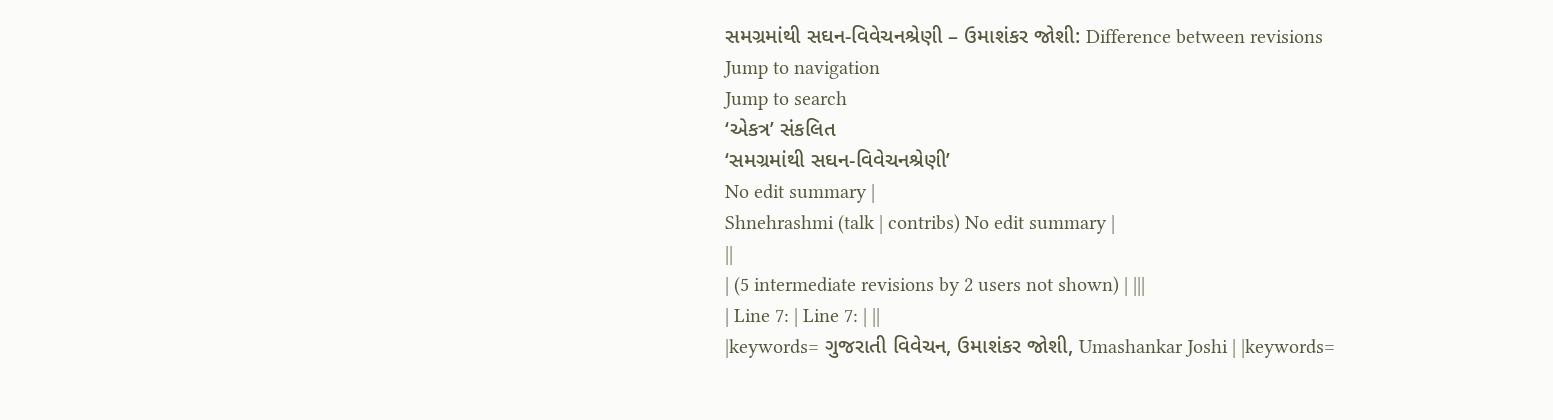સમગ્રમાંથી સઘન-વિવેચનશ્રેણી – ઉમાશંકર જોશી: Difference between revisions
Jump to navigation
Jump to search
‘એકત્ર’ સંકલિત
‘સમગ્રમાંથી સઘન-વિવેચનશ્રેણી’
No edit summary |
Shnehrashmi (talk | contribs) No edit summary |
||
| (5 intermediate revisions by 2 users not shown) | |||
| Line 7: | Line 7: | ||
|keywords= ગુજરાતી વિવેચન, ઉમાશંકર જોશી, Umashankar Joshi | |keywords=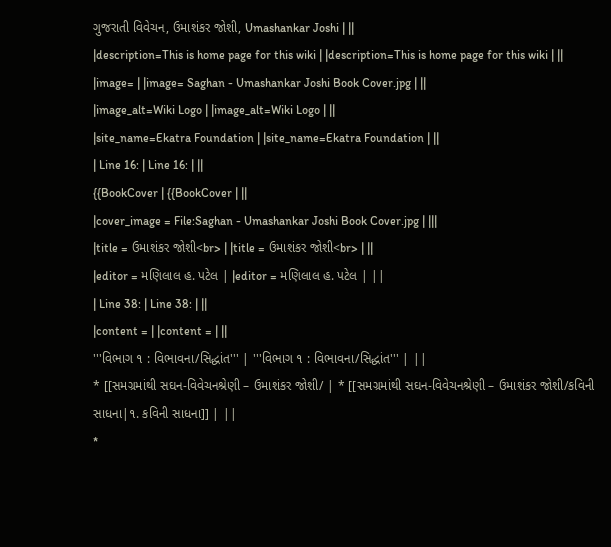ગુજરાતી વિવેચન, ઉમાશંકર જોશી, Umashankar Joshi | ||
|description=This is home page for this wiki | |description=This is home page for this wiki | ||
|image= | |image= Saghan - Umashankar Joshi Book Cover.jpg | ||
|image_alt=Wiki Logo | |image_alt=Wiki Logo | ||
|site_name=Ekatra Foundation | |site_name=Ekatra Foundation | ||
| Line 16: | Line 16: | ||
{{BookCover | {{BookCover | ||
|cover_image = File:Saghan - Umashankar Joshi Book Cover.jpg | |||
|title = ઉમાશંકર જોશી<br> | |title = ઉમાશંકર જોશી<br> | ||
|editor = મણિલાલ હ. પટેલ | |editor = મણિલાલ હ. પટેલ | ||
| Line 38: | Line 38: | ||
|content = | |content = | ||
'''વિભાગ ૧ : વિભાવના/સિદ્ધાંત''' | '''વિભાગ ૧ : વિભાવના/સિદ્ધાંત''' | ||
* [[સમગ્રમાંથી સઘન-વિવેચનશ્રેણી – ઉમાશંકર જોશી/ | * [[સમગ્રમાંથી સઘન-વિવેચનશ્રેણી – ઉમાશંકર જોશી/કવિની સાધના|૧. કવિની સાધના]] | ||
*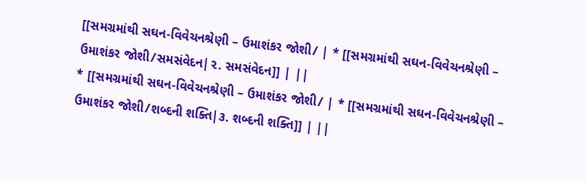[[સમગ્રમાંથી સઘન-વિવેચનશ્રેણી – ઉમાશંકર જોશી/ | * [[સમગ્રમાંથી સઘન-વિવેચનશ્રેણી – ઉમાશંકર જોશી/સમસંવેદન|૨. સમસંવેદન]] | ||
* [[સમગ્રમાંથી સઘન-વિવેચનશ્રેણી – ઉમાશંકર જોશી/ | * [[સમગ્રમાંથી સઘન-વિવેચનશ્રેણી – ઉમાશંકર જોશી/શબ્દની શક્તિ|૩. શબ્દની શક્તિ]] | ||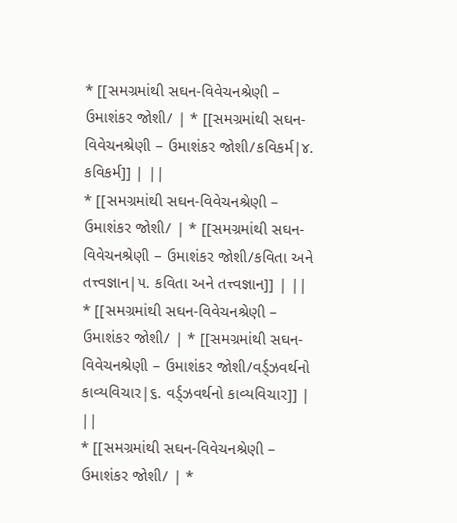* [[સમગ્રમાંથી સઘન-વિવેચનશ્રેણી – ઉમાશંકર જોશી/ | * [[સમગ્રમાંથી સઘન-વિવેચનશ્રેણી – ઉમાશંકર જોશી/કવિકર્મ|૪. કવિકર્મ]] | ||
* [[સમગ્રમાંથી સઘન-વિવેચનશ્રેણી – ઉમાશંકર જોશી/ | * [[સમગ્રમાંથી સઘન-વિવેચનશ્રેણી – ઉમાશંકર જોશી/કવિતા અને તત્ત્વજ્ઞાન|૫. કવિતા અને તત્ત્વજ્ઞાન]] | ||
* [[સમગ્રમાંથી સઘન-વિવેચનશ્રેણી – ઉમાશંકર જોશી/ | * [[સમગ્રમાંથી સઘન-વિવેચનશ્રેણી – ઉમાશંકર જોશી/વર્ડ્ઝવર્થનો કાવ્યવિચાર|૬. વર્ડ્ઝવર્થનો કાવ્યવિચાર]] | ||
* [[સમગ્રમાંથી સઘન-વિવેચનશ્રેણી – ઉમાશંકર જોશી/ | *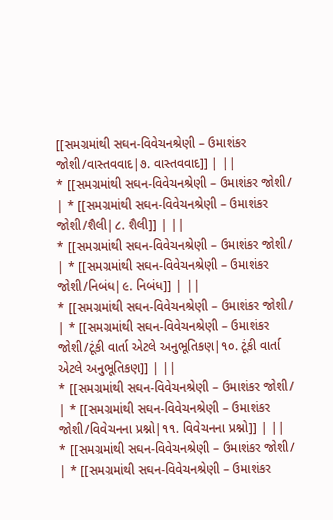[[સમગ્રમાંથી સઘન-વિવેચનશ્રેણી – ઉમાશંકર જોશી/વાસ્તવવાદ|૭. વાસ્તવવાદ]] | ||
* [[સમગ્રમાંથી સઘન-વિવેચનશ્રેણી – ઉમાશંકર જોશી/ | * [[સમગ્રમાંથી સઘન-વિવેચનશ્રેણી – ઉમાશંકર જોશી/શૈલી|૮. શૈલી]] | ||
* [[સમગ્રમાંથી સઘન-વિવેચનશ્રેણી – ઉમાશંકર જોશી/ | * [[સમગ્રમાંથી સઘન-વિવેચનશ્રેણી – ઉમાશંકર જોશી/નિબંધ|૯. નિબંધ]] | ||
* [[સમગ્રમાંથી સઘન-વિવેચનશ્રેણી – ઉમાશંકર જોશી/ | * [[સમગ્રમાંથી સઘન-વિવેચનશ્રેણી – ઉમાશંકર જોશી/ટૂંકી વાર્તા એટલે અનુભૂતિકણ|૧૦. ટૂંકી વાર્તા એટલે અનુભૂતિકણ]] | ||
* [[સમગ્રમાંથી સઘન-વિવેચનશ્રેણી – ઉમાશંકર જોશી/ | * [[સમગ્રમાંથી સઘન-વિવેચનશ્રેણી – ઉમાશંકર જોશી/વિવેચનના પ્રશ્નો|૧૧. વિવેચનના પ્રશ્નો]] | ||
* [[સમગ્રમાંથી સઘન-વિવેચનશ્રેણી – ઉમાશંકર જોશી/ | * [[સમગ્રમાંથી સઘન-વિવેચનશ્રેણી – ઉમાશંકર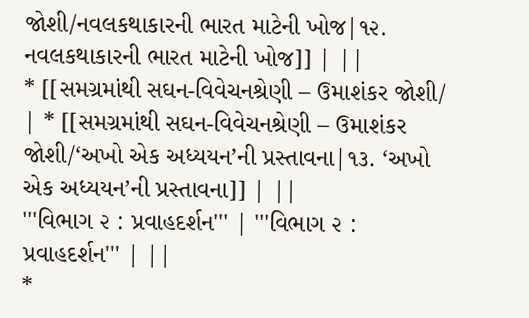જોશી/નવલકથાકારની ભારત માટેની ખોજ|૧૨. નવલકથાકારની ભારત માટેની ખોજ]] | ||
* [[સમગ્રમાંથી સઘન-વિવેચનશ્રેણી – ઉમાશંકર જોશી/ | * [[સમગ્રમાંથી સઘન-વિવેચનશ્રેણી – ઉમાશંકર જોશી/‘અખો એક અધ્યયન’ની પ્રસ્તાવના|૧૩. ‘અખો એક અધ્યયન’ની પ્રસ્તાવના]] | ||
'''વિભાગ ૨ : પ્રવાહદર્શન''' | '''વિભાગ ૨ : પ્રવાહદર્શન''' | ||
*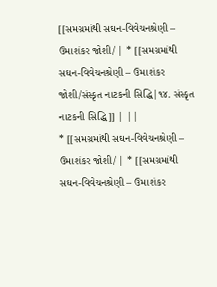[[સમગ્રમાંથી સઘન-વિવેચનશ્રેણી – ઉમાશંકર જોશી/ | * [[સમગ્રમાંથી સઘન-વિવેચનશ્રેણી – ઉમાશંકર જોશી/સંસ્કૃત નાટકની સિદ્ધિ|૧૪. સંસ્કૃત નાટકની સિદ્ધિ]] | ||
* [[સમગ્રમાંથી સઘન-વિવેચનશ્રેણી – ઉમાશંકર જોશી/ | * [[સમગ્રમાંથી સઘન-વિવેચનશ્રેણી – ઉમાશંકર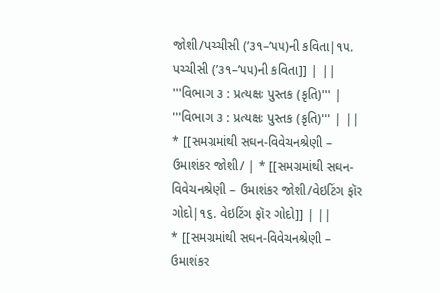જોશી/પચ્ચીસી (’૩૧–’૫૫)ની કવિતા|૧૫. પચ્ચીસી (’૩૧–’૫૫)ની કવિતા]] | ||
'''વિભાગ ૩ : પ્રત્યક્ષઃ પુસ્તક (કૃતિ)''' | '''વિભાગ ૩ : પ્રત્યક્ષઃ પુસ્તક (કૃતિ)''' | ||
* [[સમગ્રમાંથી સઘન-વિવેચનશ્રેણી – ઉમાશંકર જોશી/ | * [[સમગ્રમાંથી સઘન-વિવેચનશ્રેણી – ઉમાશંકર જોશી/વેઇટિંગ ફૉર ગોદો|૧૬. વેઇટિંગ ફૉર ગોદો]] | ||
* [[સમગ્રમાંથી સઘન-વિવેચનશ્રેણી – ઉમાશંકર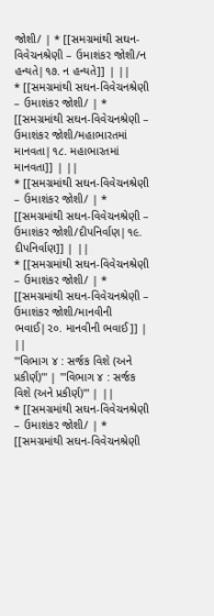જોશી/ | * [[સમગ્રમાંથી સઘન-વિવેચનશ્રેણી – ઉમાશંકર જોશી/ન હન્યતે|૧૭. ન હન્યતે]] | ||
* [[સમગ્રમાંથી સઘન-વિવેચનશ્રેણી – ઉમાશંકર જોશી/ | * [[સમગ્રમાંથી સઘન-વિવેચનશ્રેણી – ઉમાશંકર જોશી/મહાભારતમાં માનવતા|૧૮. મહાભારતમાં માનવતા]] | ||
* [[સમગ્રમાંથી સઘન-વિવેચનશ્રેણી – ઉમાશંકર જોશી/ | * [[સમગ્રમાંથી સઘન-વિવેચનશ્રેણી – ઉમાશંકર જોશી/દીપનિર્વાણ|૧૯. દીપનિર્વાણ]] | ||
* [[સમગ્રમાંથી સઘન-વિવેચનશ્રેણી – ઉમાશંકર જોશી/ | * [[સમગ્રમાંથી સઘન-વિવેચનશ્રેણી – ઉમાશંકર જોશી/માનવીની ભવાઈ|૨૦. માનવીની ભવાઈ]] | ||
'''વિભાગ ૪ : સર્જક વિશે (અને પ્રકીર્ણ)''' | '''વિભાગ ૪ : સર્જક વિશે (અને પ્રકીર્ણ)''' | ||
* [[સમગ્રમાંથી સઘન-વિવેચનશ્રેણી – ઉમાશંકર જોશી/ | * [[સમગ્રમાંથી સઘન-વિવેચનશ્રેણી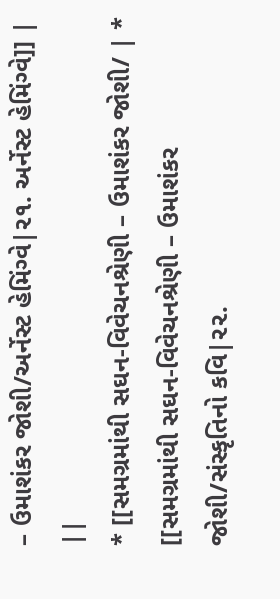– ઉમાશંકર જોશી/અર્નેસ્ટ હેમિંગ્વે|૨૧. અર્નેસ્ટ હેમિંગ્વે]] | ||
* [[સમગ્રમાંથી સઘન-વિવેચનશ્રેણી – ઉમાશંકર જોશી/ | * [[સમગ્રમાંથી સઘન-વિવેચનશ્રેણી – ઉમાશંકર જોશી/સંસ્કૃતિનો કવિ|૨૨.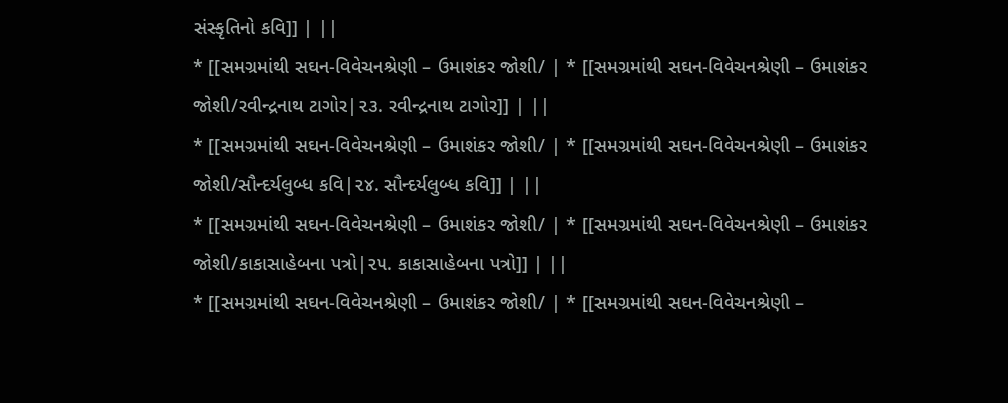સંસ્કૃતિનો કવિ]] | ||
* [[સમગ્રમાંથી સઘન-વિવેચનશ્રેણી – ઉમાશંકર જોશી/ | * [[સમગ્રમાંથી સઘન-વિવેચનશ્રેણી – ઉમાશંકર જોશી/રવીન્દ્રનાથ ટાગોર|૨૩. રવીન્દ્રનાથ ટાગોર]] | ||
* [[સમગ્રમાંથી સઘન-વિવેચનશ્રેણી – ઉમાશંકર જોશી/ | * [[સમગ્રમાંથી સઘન-વિવેચનશ્રેણી – ઉમાશંકર જોશી/સૌન્દર્યલુબ્ધ કવિ|૨૪. સૌન્દર્યલુબ્ધ કવિ]] | ||
* [[સમગ્રમાંથી સઘન-વિવેચનશ્રેણી – ઉમાશંકર જોશી/ | * [[સમગ્રમાંથી સઘન-વિવેચનશ્રેણી – ઉમાશંકર જોશી/કાકાસાહેબના પત્રો|૨૫. કાકાસાહેબના પત્રો]] | ||
* [[સમગ્રમાંથી સઘન-વિવેચનશ્રેણી – ઉમાશંકર જોશી/ | * [[સમગ્રમાંથી સઘન-વિવેચનશ્રેણી –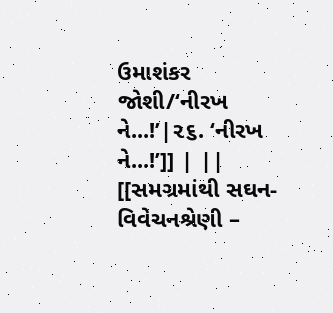ઉમાશંકર જોશી/‘નીરખ ને...!’|૨૬. ‘નીરખ ને...!’]] | ||
[[સમગ્રમાંથી સઘન-વિવેચનશ્રેણી –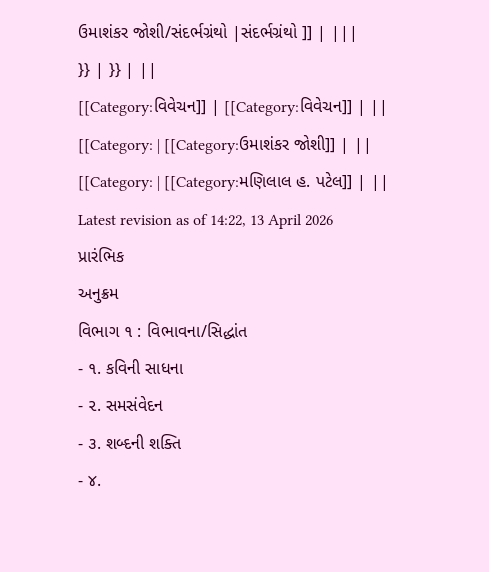ઉમાશંકર જોશી/સંદર્ભગ્રંથો |સંદર્ભગ્રંથો ]] | |||
}} | }} | ||
[[Category:વિવેચન]] | [[Category:વિવેચન]] | ||
[[Category: | [[Category:ઉમાશંકર જોશી]] | ||
[[Category: | [[Category:મણિલાલ હ. પટેલ]] | ||
Latest revision as of 14:22, 13 April 2026
પ્રારંભિક
અનુક્રમ
વિભાગ ૧ : વિભાવના/સિદ્ધાંત
- ૧. કવિની સાધના
- ૨. સમસંવેદન
- ૩. શબ્દની શક્તિ
- ૪.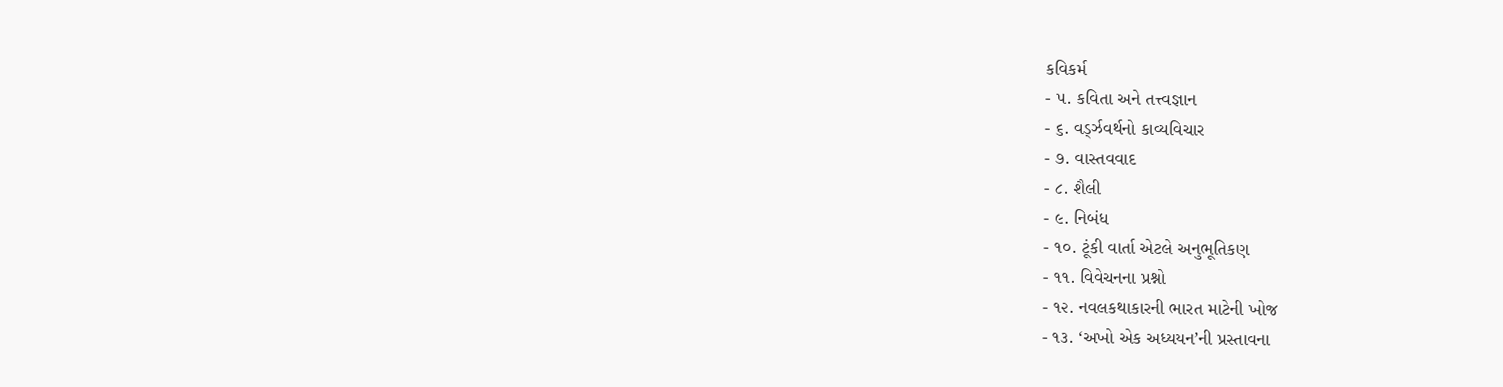કવિકર્મ
- ૫. કવિતા અને તત્ત્વજ્ઞાન
- ૬. વર્ડ્ઝવર્થનો કાવ્યવિચાર
- ૭. વાસ્તવવાદ
- ૮. શૈલી
- ૯. નિબંધ
- ૧૦. ટૂંકી વાર્તા એટલે અનુભૂતિકણ
- ૧૧. વિવેચનના પ્રશ્નો
- ૧૨. નવલકથાકારની ભારત માટેની ખોજ
- ૧૩. ‘અખો એક અધ્યયન’ની પ્રસ્તાવના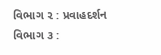વિભાગ ૨ : પ્રવાહદર્શન
વિભાગ ૩ :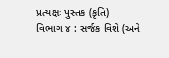પ્રત્યક્ષઃ પુસ્તક (કૃતિ)
વિભાગ ૪ : સર્જક વિશે (અને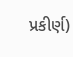પ્રકીર્ણ)